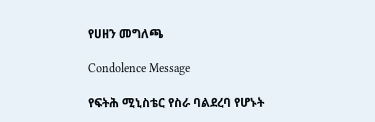የሀዘን መግለጫ

Condolence Message

የፍትሕ ሚኒስቴር የስራ ባልደረባ የሆኑት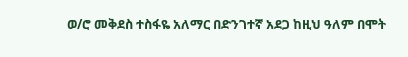ወ/ሮ መቅደስ ተስፋዬ አለማር በድንገተኛ አደጋ ከዚህ ዓለም በሞት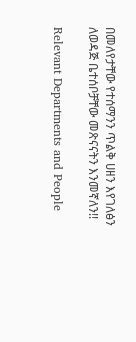በመለየታቸው የተሰማንን ጥልቅ ሀዘን እየገለፅን ለወዳጅ ቤተሰቦቻቸው መጽናናትን እንመኛለን!!

Relevant Departments and People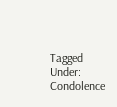Tagged Under: Condolence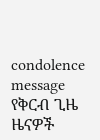condolence message
የቅርብ ጊዜ ዜናዎች